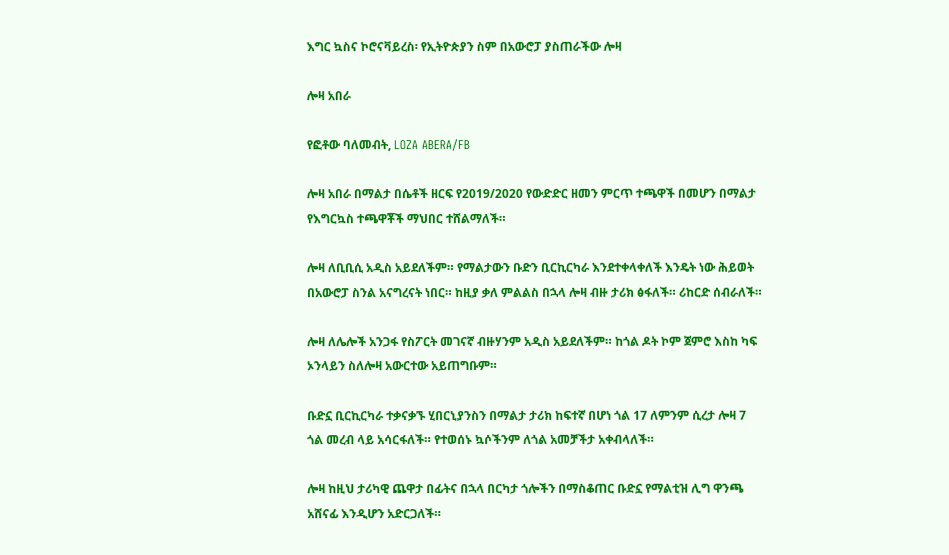እግር ኳስና ኮሮናቫይረስ፡ የኢትዮጵያን ስም በአውሮፓ ያስጠራችው ሎዛ

ሎዛ አበራ

የፎቶው ባለመብት, LOZA ABERA/FB

ሎዛ አበራ በማልታ በሴቶች ዘርፍ የ2019/2020 የውድድር ዘመን ምርጥ ተጫዋች በመሆን በማልታ የእግርኳስ ተጫዋቾች ማህበር ተሸልማለች።

ሎዛ ለቢቢሲ አዲስ አይደለችም። የማልታውን ቡድን ቢርኪርካራ እንደተቀላቀለች እንዴት ነው ሕይወት በአውሮፓ ስንል አናግረናት ነበር። ከዚያ ቃለ ምልልስ በኋላ ሎዛ ብዙ ታሪክ ፅፋለች። ሪከርድ ሰብራለች።

ሎዛ ለሌሎች አንጋፋ የስፖርት መገናኛ ብዙሃንም አዲስ አይደለችም። ከጎል ዶት ኮም ጀምሮ እስከ ካፍ ኦንላይን ስለሎዛ አውርተው አይጠግቡም።

ቡድኗ ቢርኪርካራ ተቃናቃኙ ሂበርኒያንስን በማልታ ታሪክ ከፍተኛ በሆነ ጎል 17 ለምንም ሲረታ ሎዛ 7 ጎል መረብ ላይ አሳርፋለች። የተወሰኑ ኳሶችንም ለጎል አመቻችታ አቀብላለች።

ሎዛ ከዚህ ታሪካዊ ጨዋታ በፊትና በኋላ በርካታ ጎሎችን በማስቆጠር ቡድኗ የማልቲዝ ሊግ ዋንጫ አሸናፊ እንዲሆን አድርጋለች።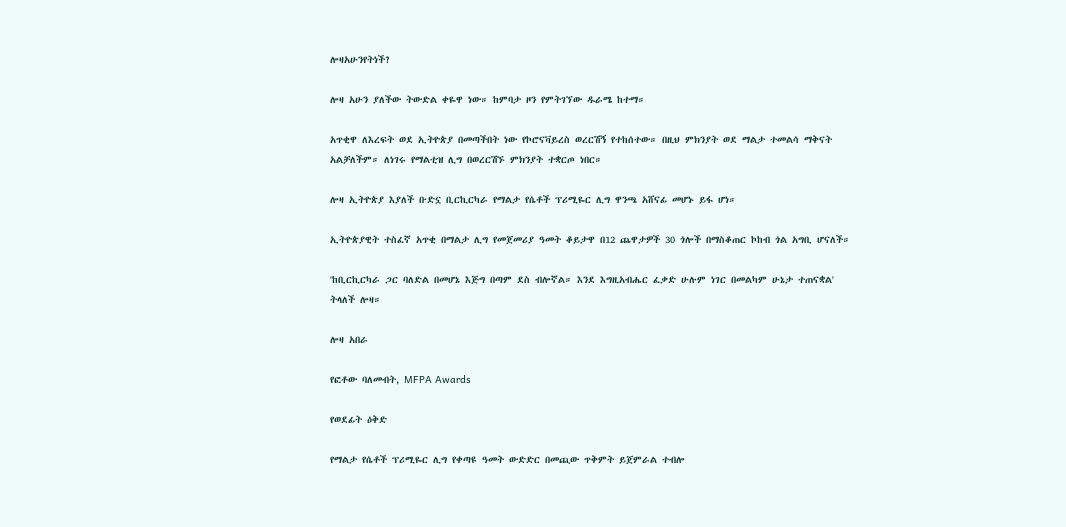ሎዛአሁንየትነች?

ሎዛ አሁን ያለችው ትውድል ቀዬዋ ነው። ከምባታ ዞን የምትገኘው ዱራሜ ከተማ።

አጥቂዋ ለእረፍት ወደ ኢትዮጵያ በመጣችበት ነው የኮሮናቫይረስ ወረርሽኝ የተከሰተው። በዚህ ምክንያት ወደ ማልታ ተመልሳ ማቅናት አልቻለችም። ለነገሩ የማልቲዝ ሊግ በወረርሽኙ ምክንያት ተቋርጦ ነበር።

ሎዛ ኢትዮጵያ እያለች ቡድኗ ቢርኪርካራ የማልታ የሴቶች ፕሪሚዬር ሊግ ዋንጫ አሸናፊ መሆኑ ይፋ ሆነ።

ኢትዮጵያዊት ተስፈኛ አጥቂ በማልታ ሊግ የመጀመሪያ ዓመት ቆይታዋ በ12 ጨዋታዎች 30 ጎሎች በማስቆጠር ኮከብ ጎል አግቢ ሆናለች።

'ከቢርኪርካራ ጋር ባለድል በመሆኔ እጅግ በጣም ደስ ብሎኛል። እንደ እግዚአብሔር ፈቃድ ሁሉም ነገር በመልካም ሁኔታ ተጠናቋል' ትላለች ሎዛ።

ሎዛ አበራ

የፎቶው ባለመብት, MFPA Awards

የወደፊት ዕቅድ

የማልታ የሴቶች ፕሪሚዬር ሊግ የቀጣዩ ዓመት ውድድር በመጪው ጥቅምት ይጀምራል ተብሎ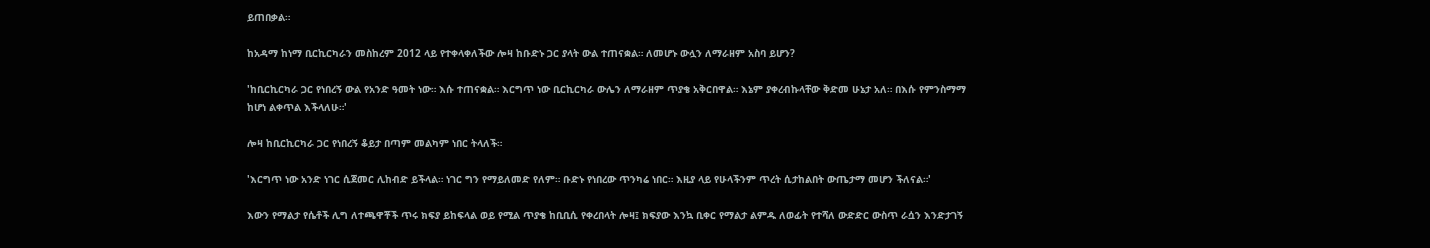ይጠበቃል።

ከአዳማ ከነማ ቢርኪርካራን መስከረም 2012 ላይ የተቀላቀለችው ሎዛ ከቡድኑ ጋር ያላት ውል ተጠናቋል። ለመሆኑ ውሏን ለማራዘም አስባ ይሆን?

'ከቢርኪርካራ ጋር የነበረኝ ውል የአንድ ዓመት ነው። እሱ ተጠናቋል። እርግጥ ነው ቢርኪርካራ ውሌን ለማራዘም ጥያቄ አቅርበዋል። እኔም ያቀረብኩላቸው ቅድመ ሁኔታ አለ። በእሱ የምንስማማ ከሆነ ልቀጥል እችላለሁ።'

ሎዛ ከቢርኪርካራ ጋር የነበረኝ ቆይታ በጣም መልካም ነበር ትላለች።

'እርግጥ ነው አንድ ነገር ሲጀመር ሊከብድ ይችላል። ነገር ግን የማይለመድ የለም። ቡድኑ የነበረው ጥንካሬ ነበር። እዚያ ላይ የሁላችንም ጥረት ሲታከልበት ውጤታማ መሆን ችለናል።'

እውን የማልታ የሴቶች ሊግ ለተጫዋቾች ጥሩ ክፍያ ይከፍላል ወይ የሚል ጥያቄ ከቢቢሲ የቀረበላት ሎዛ፤ ክፍያው እንኳ ቢቀር የማልታ ልምዱ ለወፊት የተሻለ ውድድር ውስጥ ራሷን እንድታገኝ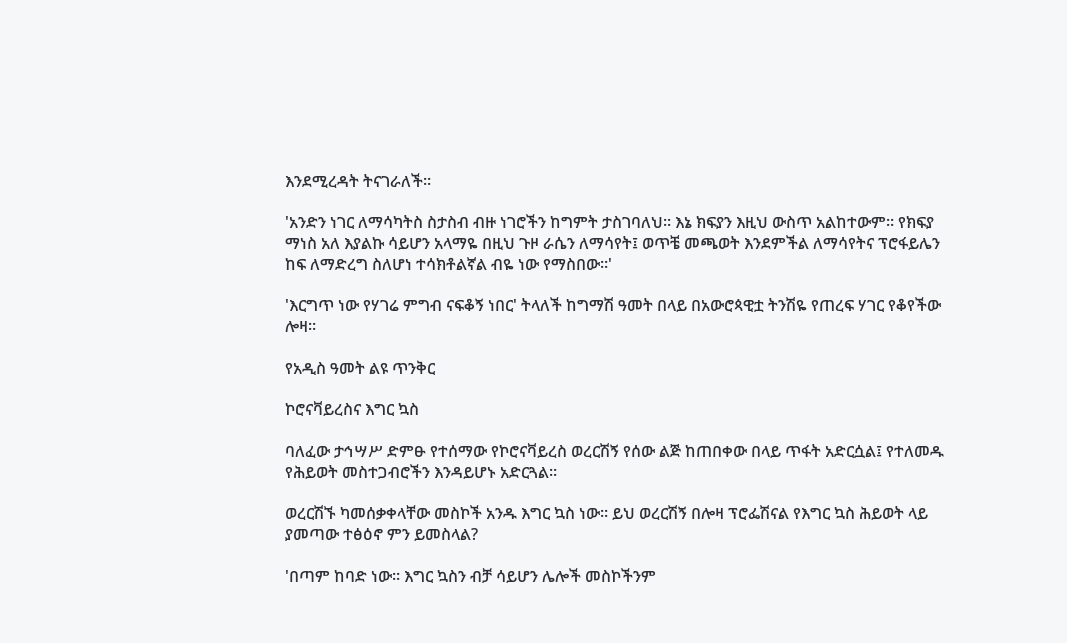እንደሚረዳት ትናገራለች።

'አንድን ነገር ለማሳካትስ ስታስብ ብዙ ነገሮችን ከግምት ታስገባለህ። እኔ ክፍያን እዚህ ውስጥ አልከተውም። የክፍያ ማነስ አለ እያልኩ ሳይሆን አላማዬ በዚህ ጉዞ ራሴን ለማሳየት፤ ወጥቼ መጫወት እንደምችል ለማሳየትና ፕሮፋይሌን ከፍ ለማድረግ ስለሆነ ተሳክቶልኛል ብዬ ነው የማስበው።'

'እርግጥ ነው የሃገሬ ምግብ ናፍቆኝ ነበር' ትላለች ከግማሽ ዓመት በላይ በአውሮጳዊቷ ትንሽዬ የጠረፍ ሃገር የቆየችው ሎዛ።

የአዲስ ዓመት ልዩ ጥንቅር

ኮሮናቫይረስና እግር ኳስ

ባለፈው ታኅሣሥ ድምፁ የተሰማው የኮሮናቫይረስ ወረርሽኝ የሰው ልጅ ከጠበቀው በላይ ጥፋት አድርሷል፤ የተለመዱ የሕይወት መስተጋብሮችን እንዳይሆኑ አድርጓል።

ወረርሽኙ ካመሰቃቀላቸው መስኮች አንዱ እግር ኳስ ነው። ይህ ወረርሽኝ በሎዛ ፕሮፌሽናል የእግር ኳስ ሕይወት ላይ ያመጣው ተፅዕኖ ምን ይመስላል?

'በጣም ከባድ ነው። እግር ኳስን ብቻ ሳይሆን ሌሎች መስኮችንም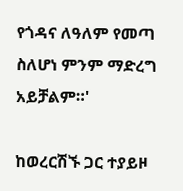የጎዳና ለዓለም የመጣ ስለሆነ ምንም ማድረግ አይቻልም።'

ከወረርሽኙ ጋር ተያይዞ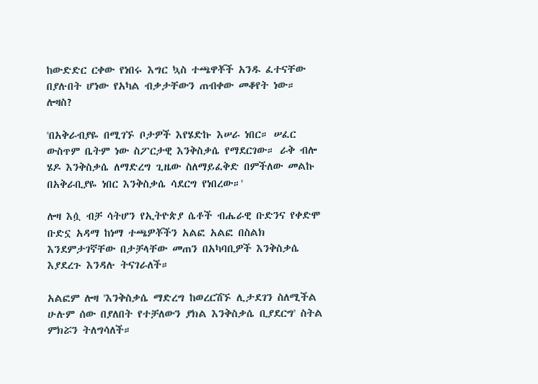ከውድድር ርቀው የነበሩ እግር ኳስ ተጫዋቾች አንዱ ፈተናቸው በያሉበት ሆነው የአካል ብቃታቸውን ጠብቀው መቆየት ነው። ሎዛስ?

'በአቅራብያዬ በሚገኙ ቦታዎች እየሄድኩ እሠራ ነበር። ሠፈር ውስጥም ቤትም ነው ስፖርታዊ እንቅስቃሴ የማደርገው። ራቅ ብሎ ሄዶ እንቅስቃሴ ለማድረግ ጊዜው ስለማይፈቅድ በምችለው መልኩ በአቅራቢያዬ ነበር እንቅስቃሴ ሳደርግ የነበረው።'

ሎዛ እሷ ብቻ ሳትሆን የኢትዮጵያ ሴቶች ብሔራዊ ቡድንና የቀድሞ ቡድኗ አዳማ ከነማ ተጫዎቾችን አልፎ አልፎ በስልክ እንደምታገኛቸው በታቻላቸው መጠን በአካባቢዎች እንቅስቃሴ እያደረጉ እንዳሉ ትናገራለች።

አልፎም ሎዛ 'እንቅስቃሴ ማድረግ ከወረርሽኙ ሊታደገን ስለሚችል ሁሉም ሰው በያለበት የተቻለውን ያክል እንቅስቃሴ ቢያደርግ' ስትል ምክሯን ትለግሳለች።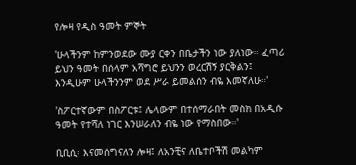የሎዛ የዲስ ዓመት ምኞት

'ሁላችንም ከምንወደው ሙያ ርቀን በቤታችን ነው ያለነው። ፈጣሪ ይህን ዓመት በሰላም አሻግሮ ይህንን ወረርሽኝ ያርቅልን፤ እንዲሁም ሁላችንንም ወደ ሥራ ይመልሰን ብዬ እመኛለሁ።'

'ስፖርተኛውም በስፖርቱ፤ ሌላውም በተሰማራበት መስክ በአዲሱ ዓመት የተሻለ ነገር እንሠራለን ብዬ ነው የማስበው።'

ቢቢሲ፡ እናመሰግናለን ሎዛ፤ ለአንቺና ለቤተቦችሽ መልካም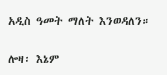አዲስ ዓመት ማለት እንወዳለን።

ሎዛ፡ እኔም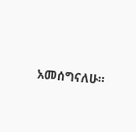አመሰግናለሁ።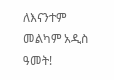ለእናንተም መልካም አዲስ ዓመት!